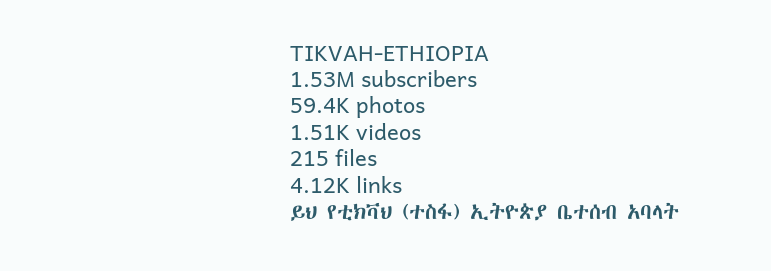TIKVAH-ETHIOPIA
1.53M subscribers
59.4K photos
1.51K videos
215 files
4.12K links
ይህ የቲክቫህ (ተስፋ) ኢትዮጵያ ቤተሰብ አባላት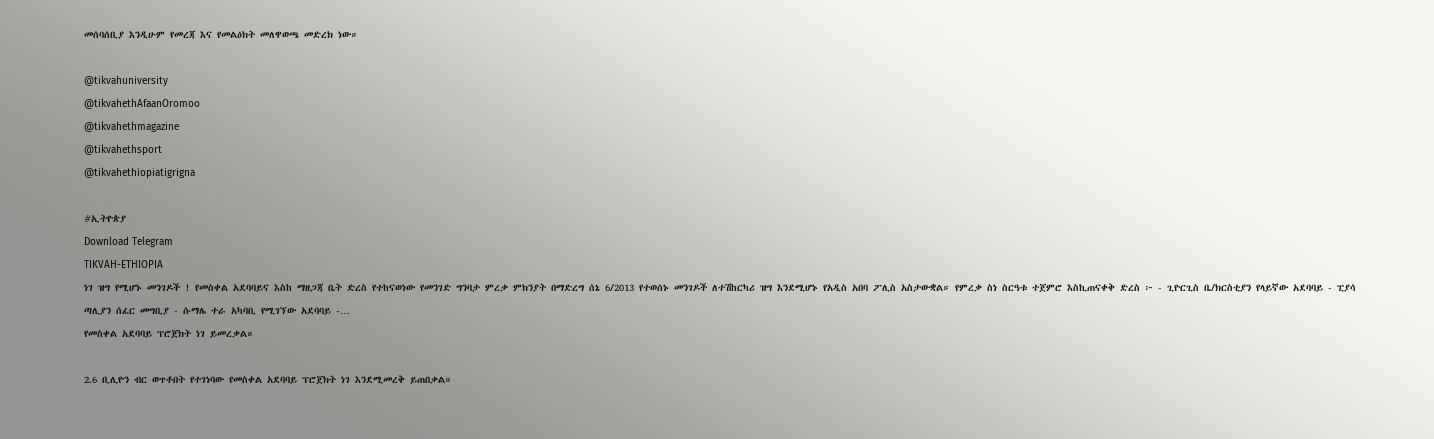መሰባሰቢያ እንዲሁም የመረጃ እና የመልዕክት መለዋወጫ መድረክ ነው።

@tikvahuniversity
@tikvahethAfaanOromoo
@tikvahethmagazine
@tikvahethsport
@tikvahethiopiatigrigna

#ኢትዮጵያ
Download Telegram
TIKVAH-ETHIOPIA
ነገ ዝግ የሚሆኑ መንገዶች ! የመስቀል አደባባይና እስከ ማዘጋጃ ቤት ድረስ የተከናወነው የመንገድ ግንባታ ምረቃ ምክንያት በማድረግ ሰኔ 6/2013 የተወሰኑ መንገዶች ለተሽከርካሪ ዝግ እንደሚሆኑ የአዲስ አበባ ፖሊስ አስታውቋል። የምረቃ ስነ ስርዓቱ ተጀምሮ እስኪጠናቀቅ ድረስ ፦ - ጊዮርጊስ ቤ/ክርስቲያን የላይኛው አደባባይ - ፒያሳ ጣሊያን ሰፈር መግቢያ - ሱማሌ ተራ አካባቢ የሚገኘው አደባባይ -…
የመስቀል አደባባይ ፕሮጀክት ነገ ይመረቃል።

2.6 ቢሊዮን ብር ወጥቶበት የተገነባው የመስቀል አደባባይ ፕሮጀክት ነገ እንደሚመረቅ ይጠበቃል።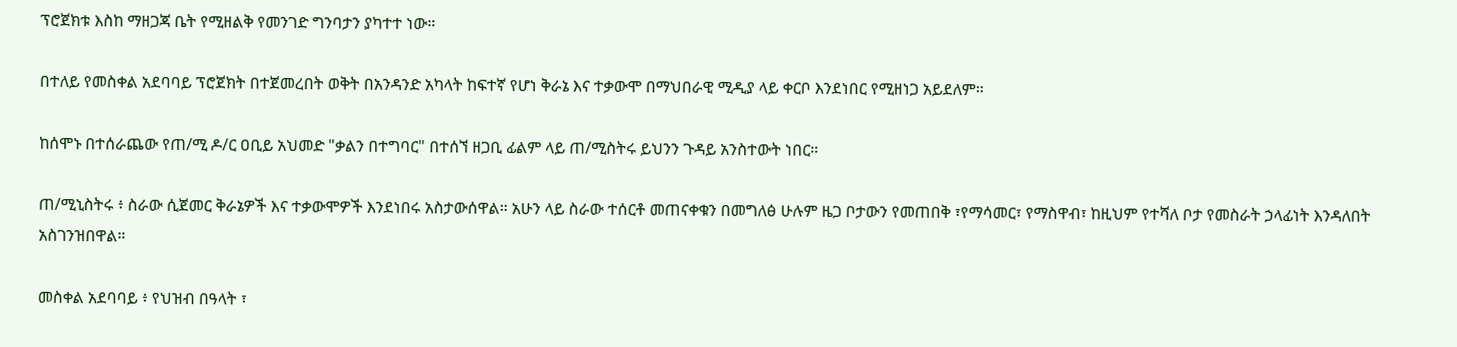ፕሮጀክቱ እስከ ማዘጋጃ ቤት የሚዘልቅ የመንገድ ግንባታን ያካተተ ነው።

በተለይ የመስቀል አደባባይ ፕሮጀክት በተጀመረበት ወቅት በአንዳንድ አካላት ከፍተኛ የሆነ ቅራኔ እና ተቃውሞ በማህበራዊ ሚዲያ ላይ ቀርቦ እንደነበር የሚዘነጋ አይደለም።

ከሰሞኑ በተሰራጨው የጠ/ሚ ዶ/ር ዐቢይ አህመድ "ቃልን በተግባር" በተሰኘ ዘጋቢ ፊልም ላይ ጠ/ሚስትሩ ይህንን ጉዳይ አንስተውት ነበር።

ጠ/ሚኒስትሩ ፥ ስራው ሲጀመር ቅራኔዎች እና ተቃውሞዎች እንደነበሩ አስታውሰዋል። አሁን ላይ ስራው ተሰርቶ መጠናቀቁን በመግለፅ ሁሉም ዜጋ ቦታውን የመጠበቅ ፣የማሳመር፣ የማስዋብ፣ ከዚህም የተሻለ ቦታ የመስራት ኃላፊነት እንዳለበት አስገንዝበዋል።

መስቀል አደባባይ ፥ የህዝብ በዓላት ፣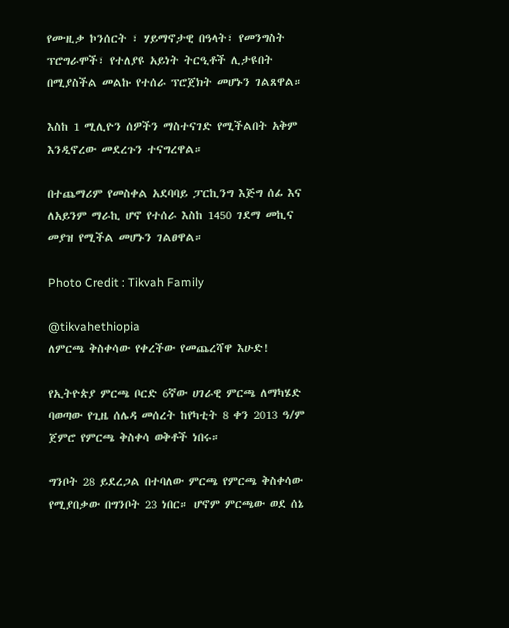የሙዚቃ ኮንሰርት ፣ ሃይማኖታዊ በዓላት፣ የመንግስት ፕሮግራሞች፣ የተለያዩ አይነት ትርዒቶች ሊታዩበት በሚያስችል መልኩ የተሰራ ፕሮጀክት መሆኑን ገልጸዋል።

እስከ 1 ሚሊዮን ሰዎችን ማስተናገድ የሚችልበት አቅም እንዲኖረው መደረጉን ተናግረዋል።

በተጨማሪም የመስቀል አደባባይ ፓርኪንግ እጅግ ሰፊ እና ለአይንም ማራኪ ሆኖ የተሰራ እስከ 1450 ገደማ መኪና መያዝ የሚችል መሆኑን ገልፀዋል።

Photo Credit : Tikvah Family

@tikvahethiopia
ለምርጫ ቅስቀሳው የቀረችው የመጨረሻዋ እሁድ!

የኢትዮጵያ ምርጫ ቦርድ 6ኛው ሀገራዊ ምርጫ ለማካሄድ ባወጣው የጊዜ ሰሌዳ መሰረት ከየካቲት 8 ቀን 2013 ዓ/ም ጀምሮ የምርጫ ቅስቀሳ ወቅቶች ነበሩ።

ግንቦት 28 ይደረጋል በተባለው ምርጫ የምርጫ ቅስቀሳው የሚያበቃው በግንቦት 23 ነበር። ሆኖም ምርጫው ወደ ሰኔ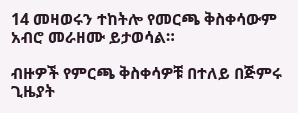14 መዛወሩን ተከትሎ የመርጫ ቅስቀሳውም አብሮ መራዘሙ ይታወሳል።

ብዙዎች የምርጫ ቅስቀሳዎቹ በተለይ በጅምሩ ጊዜያት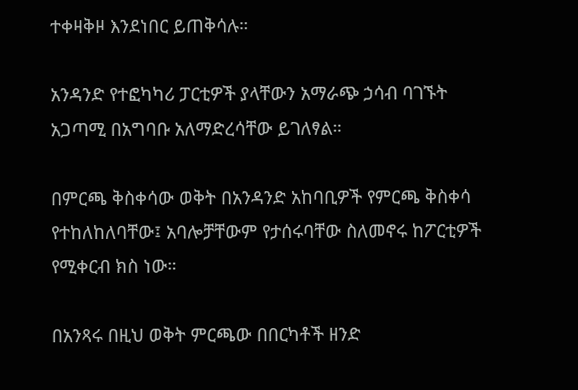ተቀዛቅዞ እንደነበር ይጠቅሳሉ።

አንዳንድ የተፎካካሪ ፓርቲዎች ያላቸውን አማራጭ ኃሳብ ባገኙት አጋጣሚ በአግባቡ አለማድረሳቸው ይገለፃል።

በምርጫ ቅስቀሳው ወቅት በአንዳንድ አከባቢዎች የምርጫ ቅስቀሳ የተከለከለባቸው፤ አባሎቻቸውም የታሰሩባቸው ስለመኖሩ ከፖርቲዎች የሚቀርብ ክስ ነው።

በአንጻሩ በዚህ ወቅት ምርጫው በበርካቶች ዘንድ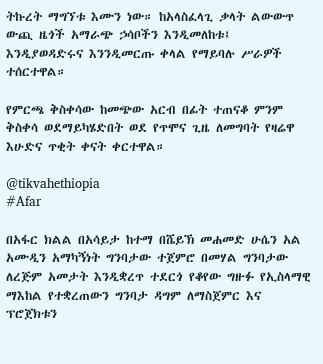ትኩረት ማግኘቱ እሙን ነው። ከአላስፈላጊ ቃላት ልውውጥ ውጪ ዜጎች አማራጭ ኃሳቦችን እንዲመለከቱ፤ እንዲያወዳድሩና እንንዲመርጡ ቀላል የማይባሉ ሥራዎች ተሰርተዋል።

የምርጫ ቅስቀሳው ከመጭው አርብ በፊት ተጠናቆ ምንም ቅስቀሳ ወደማይካሄድበት ወደ የጥሞና ጊዜ ለመግባት የዛሬዋ እሁድና ጥቂት ቀናት ቀርተዋል።

@tikvahethiopia
#Afar

በአፋር ክልል በአሳይታ ከተማ በሼይኽ መሐመድ ሁሴን አል አሙዲን አማካኝነት ግንባታው ተጀምሮ በመሃል ግንባታው ለረጅም አመታት እንዲቋረጥ ተደርጎ የቆየው ግዙፉ የኢስላማዊ ማእከል የተቋረጠውን ግንባታ ዳግም ለማስጀምር እና ፕሮጀክቱን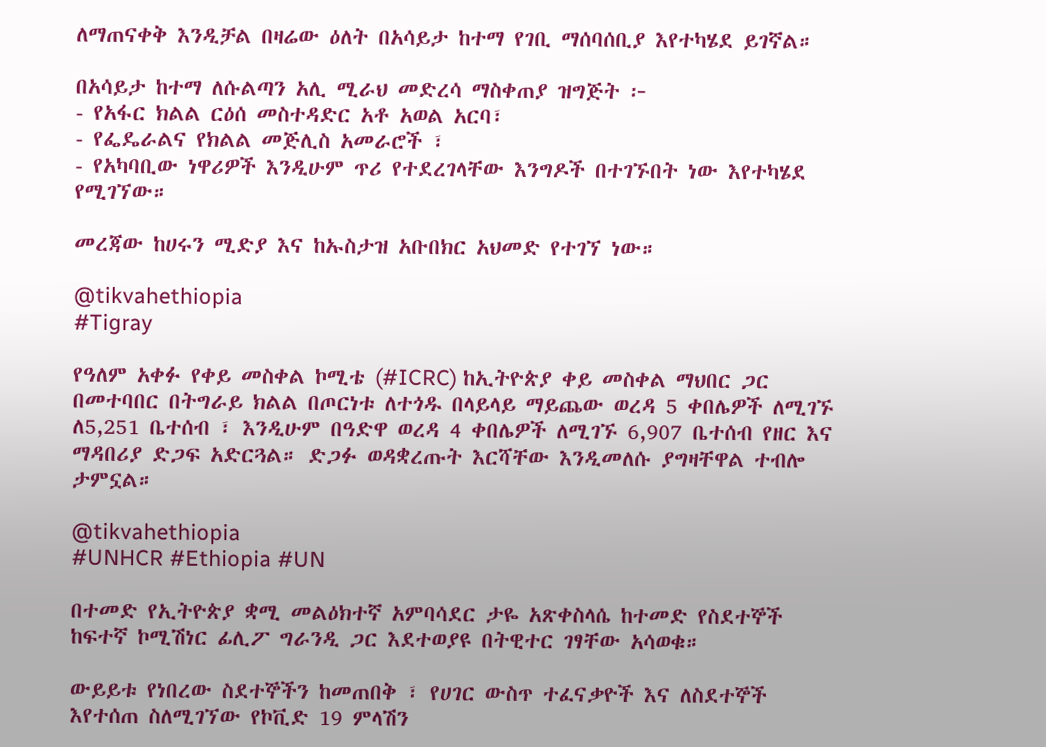ለማጠናቀቅ እንዲቻል በዛሬው ዕለት በአሳይታ ከተማ የገቢ ማሰባሰቢያ እየተካሄደ ይገኛል።

በአሳይታ ከተማ ለሱልጣን አሊ ሚራህ መድረሳ ማስቀጠያ ዝግጅት ፦
- የአፋር ክልል ርዕሰ መስተዳድር አቶ አወል አርባ፣
- የፌዴራልና የክልል መጅሊስ አመራሮች ፣
- የአካባቢው ነዋሪዎች እንዲሁም ጥሪ የተደረገላቸው እንግዶች በተገኙበት ነው እየተካሄደ የሚገኘው።

መረጃው ከሀሩን ሚድያ እና ከኡስታዝ አቡበክር አህመድ የተገኘ ነው።

@tikvahethiopia
#Tigray

የዓለም አቀፉ የቀይ መስቀል ኮሚቴ (#ICRC) ከኢትዮጵያ ቀይ መስቀል ማህበር ጋር በመተባበር በትግራይ ክልል በጦርነቱ ለተጎዱ በላይላይ ማይጨው ወረዳ 5 ቀበሌዎች ለሚገኙ ለ5,251 ቤተሰብ ፣ እንዲሁም በዓድዋ ወረዳ 4 ቀበሌዎች ለሚገኙ 6,907 ቤተሰብ የዘር እና ማዳበሪያ ድጋፍ አድርጓል። ድጋፉ ወዳቋረጡት እርሻቸው እንዲመለሱ ያግዛቸዋል ተብሎ ታምኗል።

@tikvahethiopia
#UNHCR #Ethiopia #UN

በተመድ የኢትዮጵያ ቋሚ መልዕክተኛ አምባሳደር ታዬ አጽቀስላሴ ከተመድ የስደተኞች ከፍተኛ ኮሚሽነር ፊሊፖ ግራንዲ ጋር እደተወያዩ በትዊተር ገፃቸው አሳወቁ።

ውይይቱ የነበረው ስደተኞችን ከመጠበቅ ፣ የሀገር ውስጥ ተፈናቃዮች እና ለስደተኞች እየተሰጠ ስለሚገኘው የኮቪድ 19 ምላሽን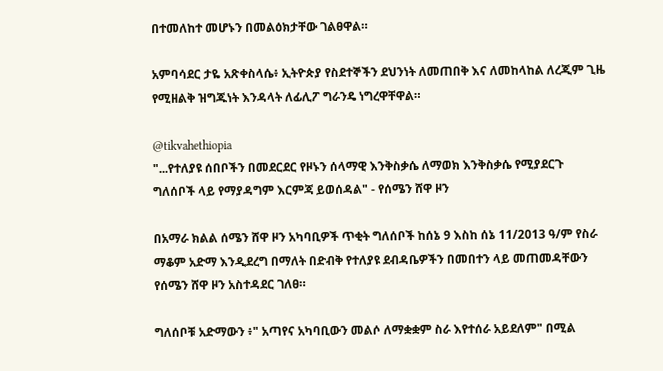በተመለከተ መሆኑን በመልዕክታቸው ገልፀዋል።

አምባሳደር ታዬ አጽቀስላሴ፥ ኢትዮጵያ የስደተኞችን ደህንነት ለመጠበቅ እና ለመከላከል ለረጂም ጊዜ የሚዘልቅ ዝግጁነት እንዳላት ለፊሊፖ ግራንዴ ነግረዋቸዋል።

@tikvahethiopia
"...የተለያዩ ሰበቦችን በመደርደር የዞኑን ሰላማዊ እንቅስቃሴ ለማወክ እንቅስቃሴ የሚያደርጉ ግለሰቦች ላይ የማያዳግም እርምጃ ይወሰዳል" - የሰሜን ሸዋ ዞን

በአማራ ክልል ሰሜን ሸዋ ዞን አካባቢዎች ጥቂት ግለሰቦች ከሰኔ 9 እስከ ሰኔ 11/2013 ዓ/ም የስራ ማቆም አድማ እንዲደረግ በማለት በድብቅ የተለያዩ ደብዳቤዎችን በመበተን ላይ መጠመዳቸውን የሰሜን ሸዋ ዞን አስተዳደር ገለፀ።

ግለሰቦቹ አድማውን ፥" አጣየና አካባቢውን መልሶ ለማቋቋም ስራ እየተሰራ አይደለም" በሚል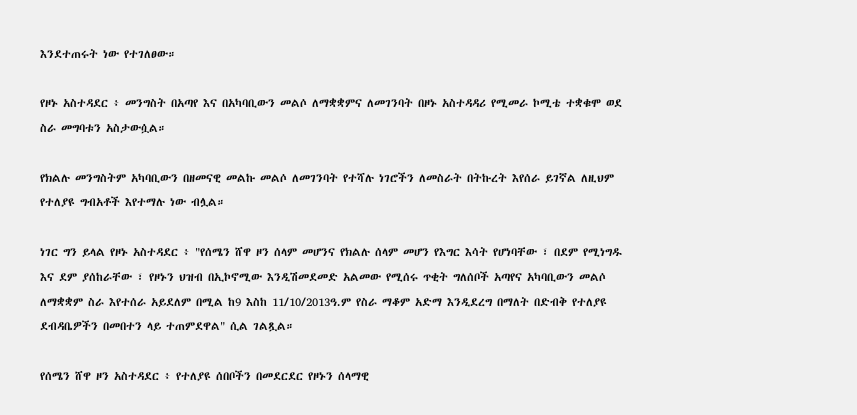እንደተጠሩት ነው የተገለፀው።

የዞኑ አስተዳደር ፥ መንግስት በአጣየ እና በአካባቢውን መልሶ ለማቋቋምና ለመገንባት በዞኑ አስተዳዳሪ የሚመራ ኮሚቴ ተቋቁሞ ወደ ስራ መግባቱን አስታውሷል።

የክልሉ መንግስትም አካባቢውን በዘመናዊ መልኩ መልሶ ለመገንባት የተሻሉ ነገሮችን ለመስራት በትኩረት እየሰራ ይገኛል ለዚህም የተለያዩ ግብአቶች እየተማሉ ነው ብሏል።

ነገር ግን ይላል የዞኑ አስተዳደር ፥ "የሰሜን ሸዋ ዞን ሰላም መሆንና የክልሉ ሰላም መሆን የእግር እሳት የሆነባቸው ፣ በደም የሚነግዱ እና ደም ያሰከራቸው ፣ የዞኑን ህዝብ በኢኮኖሚው እንዲሽመደመድ አልመው የሚሰሩ ጥቂት ግለሰቦች አጣየና አካባቢውን መልሶ ለማቋቋም ስራ እየተሰራ አይደለም በሚል ከ9 እስከ 11/10/2013ዓ.ም የስራ ማቆም አድማ እንዲደረግ በማለት በድብቅ የተለያዩ ደብዳቤዎችን በመበተን ላይ ተጠምደዋል" ሲል ገልጿል።

የሰሜን ሸዋ ዞን አስተዳደር ፥ የተለያዩ ሰበቦችን በመደርደር የዞኑን ሰላማዊ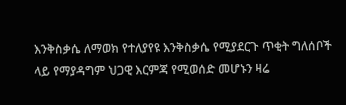እንቅስቃሴ ለማወክ የተለያየዩ እንቅስቃሴ የሚያደርጉ ጥቂት ግለሰቦች ላይ የማያዳግም ህጋዊ እርምጃ የሚወሰድ መሆኑን ዛሬ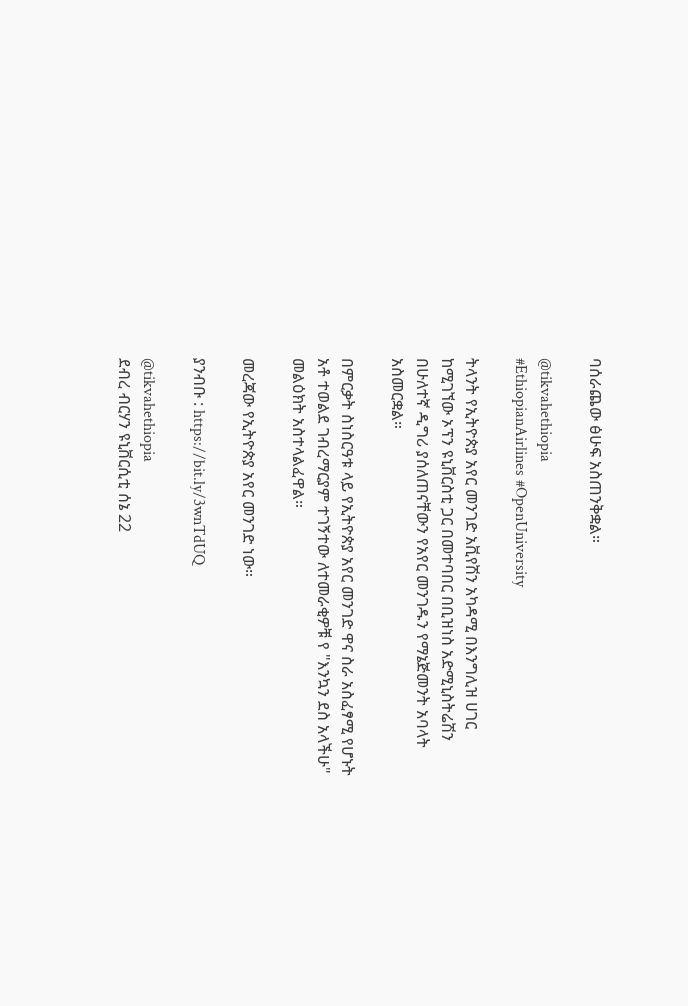ባሰራጨው ፅሁፍ አስጠንቅቋል።

@tikvahethiopia
#EthiopianAirlines #OpenUniversity

ትላንት የኢትዮጵያ አየር መንገድ አቪየሽን አካዳሚ በእንግሊዝ ሀገር ከሚገኘው ኦፕን ዩኒቨርስቲ ጋር በመተባበር በቢዝነስ አድሚኒስትሬሽን በሁለተኛ ዲግሪ ያሰለጠናቸውን የአየር መንገዱን የማኔጅመንት አባላት አስመርቋል።

በምርቃት ስነስርዓቱ ላይ የኢትዮጵያ አየር መንገድ ዋና ስራ አስፈፃሚ የሆኑት አቶ ተወልደ ገብረማርያም ተገኝተው ለተመራቂዎቹ የ "እንኳን ደስ አላችሁ" መልዕክት አስተላልፈዋል።

መረጃው የኢትዮጵያ አየር መንገድ ነው።

ያንብቡ : https://bit.ly/3wnTdUQ

@tikvahethiopia
ደብረ ብርሃን ዩኒቨርሲቲ ሰኔ 22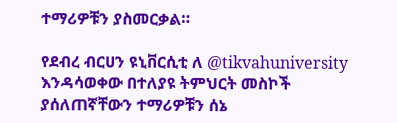ተማሪዎቹን ያስመርቃል።

የደብረ ብርሀን ዩኒቨርሲቲ ለ @tikvahuniversity እንዳሳወቀው በተለያዩ ትምህርት መስኮች ያሰለጠኛቸውን ተማሪዎቹን ሰኔ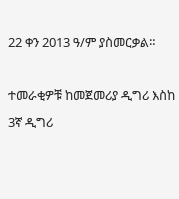22 ቀን 2013 ዓ/ም ያስመርቃል።

ተመራቂዎቹ ከመጀመሪያ ዲግሪ እስከ 3ኛ ዲግሪ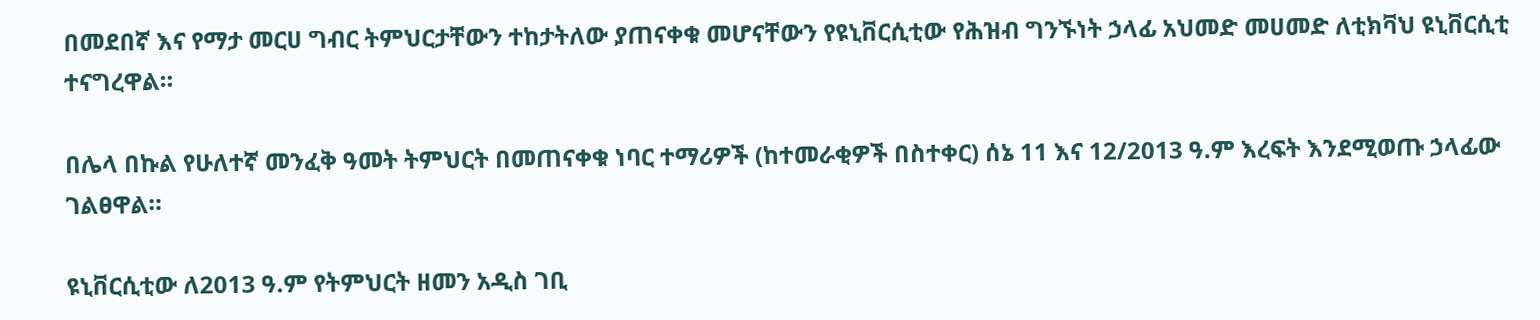በመደበኛ እና የማታ መርሀ ግብር ትምህርታቸውን ተከታትለው ያጠናቀቁ መሆናቸውን የዩኒቨርሲቲው የሕዝብ ግንኙነት ኃላፊ አህመድ መሀመድ ለቲክቫህ ዩኒቨርሲቲ ተናግረዋል።

በሌላ በኩል የሁለተኛ መንፈቅ ዓመት ትምህርት በመጠናቀቁ ነባር ተማሪዎች (ከተመራቂዎች በስተቀር) ሰኔ 11 እና 12/2013 ዓ.ም እረፍት እንደሚወጡ ኃላፊው ገልፀዋል።

ዩኒቨርሲቲው ለ2013 ዓ.ም የትምህርት ዘመን አዲስ ገቢ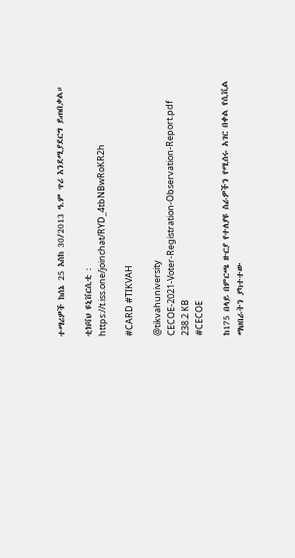ተማሪዎች ከሰኔ 25 እስከ 30/2013 ዓ.ም ጥሪ እንደሚያደርግ ይጠበቃል።

ቲክቫህ ዩኒቨርሲቲ : https://t.iss.one/joinchat/RYD_4tbNBwRoKR2h

#CARD #TIKVAH

@tikvahuniversity
CECOE-2021-Voter-Registration-Observation-Report.pdf
238.2 KB
#CECOE

ከ175 በላይ በምርጫ ዙርያ የተለያዩ ስራዎችን የሚሰሩ አገር በቀል የሲቪል ማህበራትን ያካተተው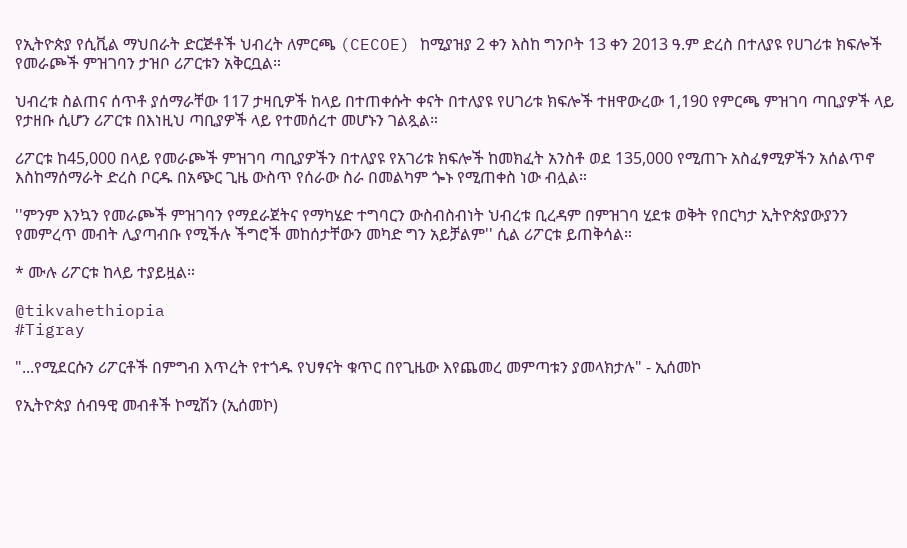የኢትዮጵያ የሲቪል ማህበራት ድርጅቶች ህብረት ለምርጫ (CECOE) ከሚያዝያ 2 ቀን እስከ ግንቦት 13 ቀን 2013 ዓ.ም ድረስ በተለያዩ የሀገሪቱ ክፍሎች የመራጮች ምዝገባን ታዝቦ ሪፖርቱን አቅርቧል።

ህብረቱ ስልጠና ሰጥቶ ያሰማራቸው 117 ታዛቢዎች ከላይ በተጠቀሱት ቀናት በተለያዩ የሀገሪቱ ክፍሎች ተዘዋውረው 1,190 የምርጫ ምዝገባ ጣቢያዎች ላይ የታዘቡ ሲሆን ሪፖርቱ በእነዚህ ጣቢያዎች ላይ የተመሰረተ መሆኑን ገልጿል።

ሪፖርቱ ከ45,000 በላይ የመራጮች ምዝገባ ጣቢያዎችን በተለያዩ የአገሪቱ ክፍሎች ከመክፈት አንስቶ ወደ 135,000 የሚጠጉ አስፈፃሚዎችን አሰልጥኖ እስከማሰማራት ድረስ ቦርዱ በአጭር ጊዜ ውስጥ የሰራው ስራ በመልካም ጐኑ የሚጠቀስ ነው ብሏል።

''ምንም እንኳን የመራጮች ምዝገባን የማደራጀትና የማካሄድ ተግባርን ውስብስብነት ህብረቱ ቢረዳም በምዝገባ ሂደቱ ወቅት የበርካታ ኢትዮጵያውያንን የመምረጥ መብት ሊያጣብቡ የሚችሉ ችግሮች መከሰታቸውን መካድ ግን አይቻልም'' ሲል ሪፖርቱ ይጠቅሳል።

* ሙሉ ሪፖርቱ ከላይ ተያይዟል።

@tikvahethiopia
#Tigray

"...የሚደርሱን ሪፖርቶች በምግብ እጥረት የተጎዱ የህፃናት ቁጥር በየጊዜው እየጨመረ መምጣቱን ያመላክታሉ" - ኢሰመኮ

የኢትዮጵያ ሰብዓዊ መብቶች ኮሚሽን (ኢሰመኮ)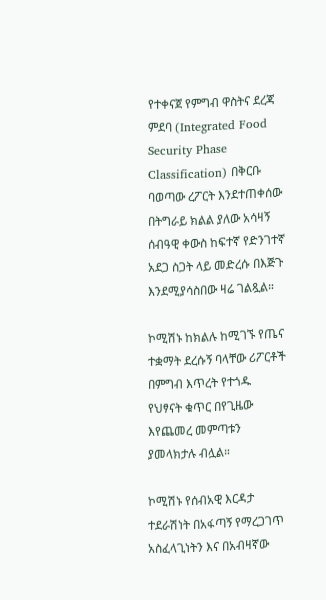የተቀናጀ የምግብ ዋስትና ደረጃ ምደባ (Integrated Food Security Phase Classification) በቅርቡ ባወጣው ረፖርት እንደተጠቀሰው በትግራይ ክልል ያለው አሳዛኝ ሰብዓዊ ቀውስ ከፍተኛ የድንገተኛ አደጋ ስጋት ላይ መድረሱ በእጅጉ እንደሚያሳስበው ዛሬ ገልጿል።

ኮሚሽኑ ከክልሉ ከሚገኙ የጤና ተቋማት ደረሱኝ ባላቸው ሪፖርቶች በምግብ እጥረት የተጎዱ የህፃናት ቁጥር በየጊዜው እየጨመረ መምጣቱን ያመላክታሉ ብሏል።

ኮሚሽኑ የሰብአዊ እርዳታ ተደራሽነት በአፋጣኝ የማረጋገጥ አስፈላጊነትን እና በአብዛኛው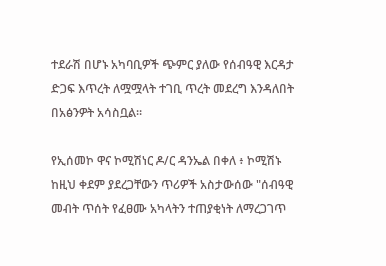ተደራሽ በሆኑ አካባቢዎች ጭምር ያለው የሰብዓዊ እርዳታ ድጋፍ እጥረት ለሟሟላት ተገቢ ጥረት መደረግ እንዳለበት በአፅንዎት አሳስቧል።

የኢሰመኮ ዋና ኮሚሽነር ዶ/ር ዳንኤል በቀለ ፥ ኮሚሽኑ ከዚህ ቀደም ያደረጋቸውን ጥሪዎች አስታውሰው "ሰብዓዊ መብት ጥሰት የፈፀሙ አካላትን ተጠያቂነት ለማረጋገጥ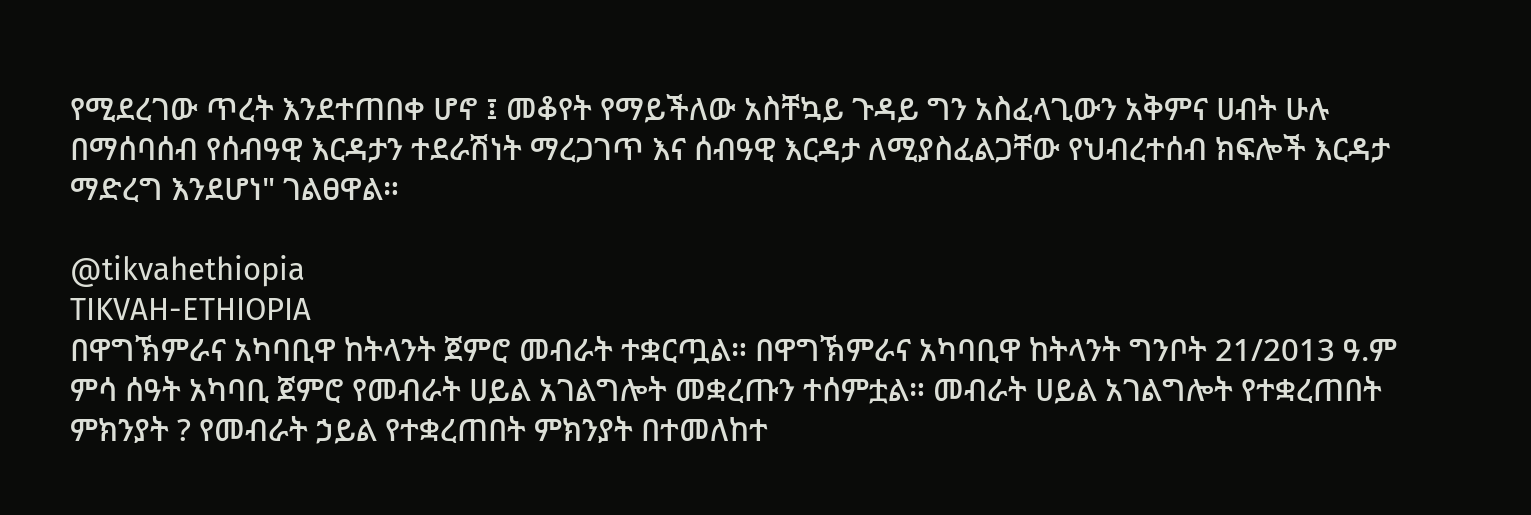የሚደረገው ጥረት እንደተጠበቀ ሆኖ ፤ መቆየት የማይችለው አስቸኳይ ጉዳይ ግን አስፈላጊውን አቅምና ሀብት ሁሉ በማሰባሰብ የሰብዓዊ እርዳታን ተደራሽነት ማረጋገጥ እና ሰብዓዊ እርዳታ ለሚያስፈልጋቸው የህብረተሰብ ክፍሎች እርዳታ ማድረግ እንደሆነ" ገልፀዋል።

@tikvahethiopia
TIKVAH-ETHIOPIA
በዋግኽምራና አካባቢዋ ከትላንት ጀምሮ መብራት ተቋርጧል። በዋግኽምራና አካባቢዋ ከትላንት ግንቦት 21/2013 ዓ.ም ምሳ ሰዓት አካባቢ ጀምሮ የመብራት ሀይል አገልግሎት መቋረጡን ተሰምቷል። መብራት ሀይል አገልግሎት የተቋረጠበት ምክንያት ? የመብራት ኃይል የተቋረጠበት ምክንያት በተመለከተ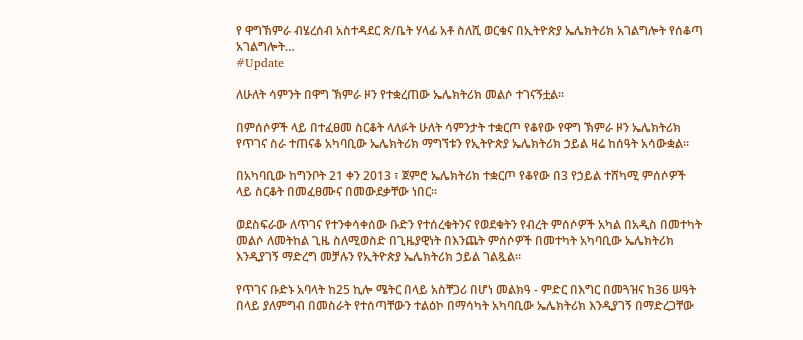የ ዋግኽምራ ብሄረሰብ አስተዳደር ጽ/ቤት ሃላፊ አቶ ስለሺ ወርቁና በኢትዮጵያ ኤሌክትሪክ አገልግሎት የሰቆጣ አገልግሎት…
#Update

ለሁለት ሳምንት በዋግ ኽምራ ዞን የተቋረጠው ኤሌክትሪክ መልሶ ተገናኝቷል።

በምሰሶዎች ላይ በተፈፀመ ስርቆት ላለፉት ሁለት ሳምንታት ተቋርጦ የቆየው የዋግ ኽምራ ዞን ኤሌክትሪክ የጥገና ስራ ተጠናቆ አካባቢው ኤሌክትሪክ ማግኘቱን የኢትዮጵያ ኤሌክትሪክ ኃይል ዛሬ ከሰዓት አሳውቋል።

በአካባቢው ከግንቦት 21 ቀን 2013 ፣ ጀምሮ ኤሌክትሪክ ተቋርጦ የቆየው በ3 የኃይል ተሸካሚ ምሰሶዎች ላይ ስርቆት በመፈፀሙና በመውደቃቸው ነበር።

ወደስፍራው ለጥገና የተንቀሳቀሰው ቡድን የተሰረቁትንና የወደቁትን የብረት ምሰሶዎች አካል በአዲስ በመተካት መልሶ ለመትከል ጊዜ ስለሚወስድ በጊዜያዊነት በእንጨት ምሰሶዎች በመተካት አካባቢው ኤሌክትሪክ እንዲያገኝ ማድረግ መቻሉን የኢትዮጵያ ኤሌክትሪክ ኃይል ገልጿል።

የጥገና ቡድኑ አባላት ከ25 ኪሎ ሜትር በላይ አስቸጋሪ በሆነ መልክዓ - ምድር በእግር በመጓዝና ከ36 ሠዓት በላይ ያለምግብ በመስራት የተሰጣቸውን ተልዕኮ በማሳካት አካባቢው ኤሌክትሪክ እንዲያገኝ በማድረጋቸው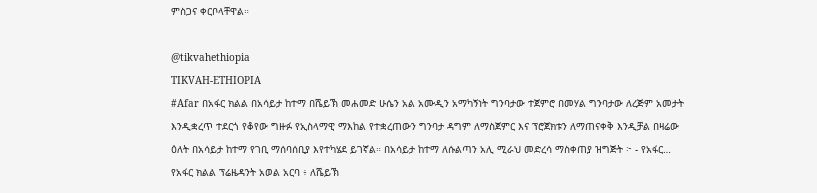ምስጋና ቀርቦላቸዋል።

@tikvahethiopia
TIKVAH-ETHIOPIA
#Afar በአፋር ክልል በአሳይታ ከተማ በሼይኽ መሐመድ ሁሴን አል አሙዲን አማካኝነት ግንባታው ተጀምሮ በመሃል ግንባታው ለረጅም አመታት እንዲቋረጥ ተደርጎ የቆየው ግዙፉ የኢስላማዊ ማእከል የተቋረጠውን ግንባታ ዳግም ለማስጀምር እና ፕሮጀክቱን ለማጠናቀቅ እንዲቻል በዛሬው ዕለት በአሳይታ ከተማ የገቢ ማሰባሰቢያ እየተካሄደ ይገኛል። በአሳይታ ከተማ ለሱልጣን አሊ ሚራህ መድረሳ ማስቀጠያ ዝግጅት ፦ - የአፋር…
የአፋር ክልል ፕሬዜዳንት አወል አርባ ፥ ለሼይኽ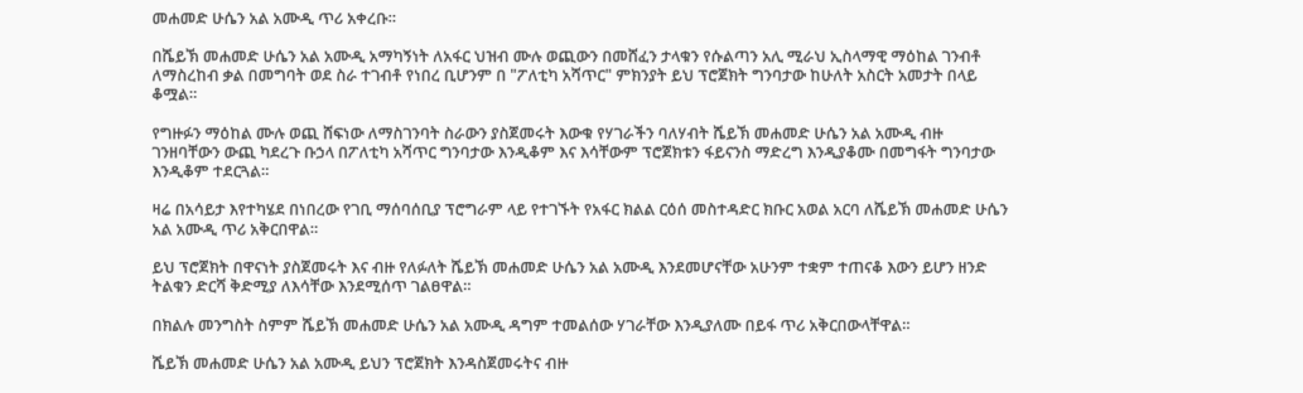መሐመድ ሁሴን አል አሙዲ ጥሪ አቀረቡ።

በሼይኽ መሐመድ ሁሴን አል አሙዲ አማካኝነት ለአፋር ህዝብ ሙሉ ወጪውን በመሸፈን ታላቁን የሱልጣን አሊ ሚራህ ኢስላማዊ ማዕከል ገንብቶ ለማስረከብ ቃል በመግባት ወደ ስራ ተገብቶ የነበረ ቢሆንም በ "ፖለቲካ አሻጥር" ምክንያት ይህ ፕሮጀክት ግንባታው ከሁለት አስርት አመታት በላይ ቆሟል።

የግዙፉን ማዕከል ሙሉ ወጪ ሸፍነው ለማስገንባት ስራውን ያስጀመሩት እውቁ የሃገራችን ባለሃብት ሼይኽ መሐመድ ሁሴን አል አሙዲ ብዙ ገንዘባቸውን ውጪ ካደረጉ ቡኃላ በፖለቲካ አሻጥር ግንባታው እንዲቆም እና እሳቸውም ፕሮጀክቱን ፋይናንስ ማድረግ እንዲያቆሙ በመግፋት ግንባታው እንዲቆም ተደርጓል።

ዛሬ በአሳይታ እየተካሄደ በነበረው የገቢ ማሰባሰቢያ ፕሮግራም ላይ የተገኙት የአፋር ክልል ርዕሰ መስተዳድር ክቡር አወል አርባ ለሼይኽ መሐመድ ሁሴን አል አሙዲ ጥሪ አቅርበዋል።

ይህ ፕሮጀክት በዋናነት ያስጀመሩት እና ብዙ የለፉለት ሼይኽ መሐመድ ሁሴን አል አሙዲ እንደመሆናቸው አሁንም ተቋም ተጠናቆ እውን ይሆን ዘንድ ትልቁን ድርሻ ቅድሚያ ለእሳቸው እንደሚሰጥ ገልፀዋል።

በክልሉ መንግስት ስምም ሼይኽ መሐመድ ሁሴን አል አሙዲ ዳግም ተመልሰው ሃገራቸው እንዲያለሙ በይፋ ጥሪ አቅርበውላቸዋል።

ሼይኽ መሐመድ ሁሴን አል አሙዲ ይህን ፕሮጀክት እንዳስጀመሩትና ብዙ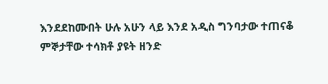እንደደከሙበት ሁሉ አሁን ላይ እንደ አዲስ ግንባታው ተጠናቆ ምኞታቸው ተሳክቶ ያዩት ዘንድ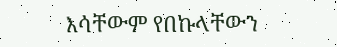እሳቸውም የበኩላቸውን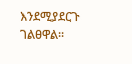እንደሚያደርጉ ገልፀዋል።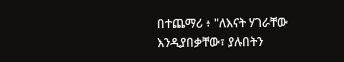በተጨማሪ ፥ "ለእናት ሃገራቸው እንዲያበቃቸው፣ ያሉበትን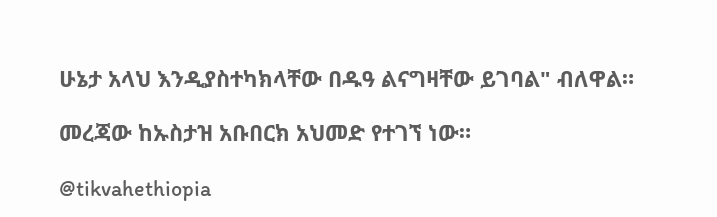ሁኔታ አላህ እንዲያስተካክላቸው በዱዓ ልናግዛቸው ይገባል" ብለዋል።

መረጃው ከኡስታዝ አቡበርክ አህመድ የተገኘ ነው።

@tikvahethiopia